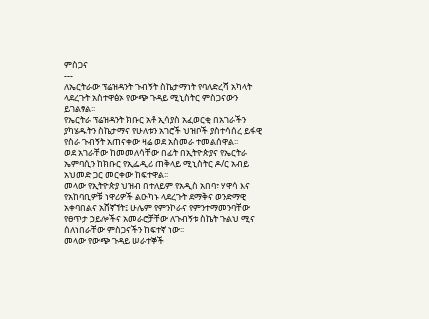ምስጋና
---
ለኤርትራው ፕሬዝዳንት ጉብኝት ስኬታማነት የባለድረሻ አካላት ላደረጉት አስተዋፅኦ የውጭ ጉዳይ ሚኒስትር ምስጋናውን ይገልፃል፡፡
የኤርትራ ፕሬዝዳንት ክቡር አቶ ኢሳያስ አፈወርቂ በአገራችን ያካሄዱትን ስኬታማና የሁለቱን አገሮች ህዝቦች ያስተሳሰረ ይፋዊ የስራ ጉብኝት አጠናቀው ዛሬ ወደ አስመራ ተመልሰዋል፡፡
ወደ አገራቸው ከመመለሳቸው በፊት በኢትዮጵያና የኤርትራ ኤምባሲን ከክቡር የኢፌዲሪ ጠቅላይ ሚኒስትር ዶ/ር አብይ አህመድ ጋር መርቀው ከፍተዋል፡፡
መላው የኢትዮጵያ ህዝብ በተለይም የአዲስ አበባ፣ ሃዋሳ እና የአከባቢዎቹ ነዋሪዎች ልዑካኑ ላደረጉት ደማቅና ወንድማዊ አቀባበልና አሸኛኘት፤ ሁሌም የምንኮራና የምንተማመንባቸው የፀጥታ ኃይሎችና አመራሮቻቸው ለጉብኝቱ ስኬት ጉልህ ሚና ሰለነበራቸው ምስጋናችን ከፍተኛ ነው፡፡
መላው የውጭ ጉዳይ ሠራተኞች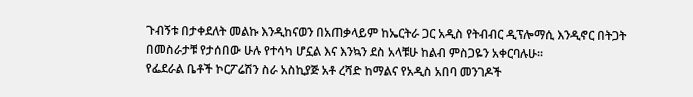ጉብኝቱ በታቀደለት መልኩ እንዲከናወን በአጠቃላይም ከኤርትራ ጋር አዲስ የትብብር ዲፕሎማሲ እንዲኖር በትጋት በመስራታቹ የታሰበው ሁሉ የተሳካ ሆኗል እና እንኳን ደስ አላቹሁ ከልብ ምስጋዬን አቀርባሉሁ፡፡
የፌደራል ቤቶች ኮርፖሬሽን ስራ አስኪያጅ አቶ ረሻድ ከማልና የአዲስ አበባ መንገዶች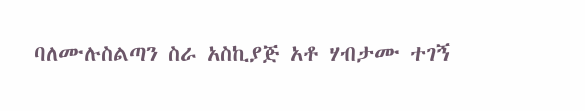ባለሙሉስልጣን ስራ አስኪያጅ አቶ ሃብታሙ ተገኝ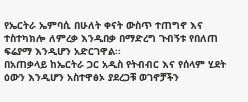የኤርትራ ኤምባሲ በሁለት ቀናት ውስጥ ተጠግኖ እና ተስተካክሎ ለምረቃ እንዲበቃ በማድረግ ጉብኝቱ የበለጠ ፍሬያማ እንዲሆን አድርገዋል፡፡
በአጠቃላይ ከኤርትራ ጋር አዲስ የትብብር እና የሰላም ሂደት ዕውን እንዲሆን አስተዋፅኦ ያደረጋቹ ወገኖቻችን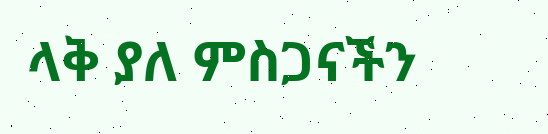ላቅ ያለ ምስጋናችን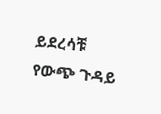ይደረሳቹ
የውጭ ጉዳይ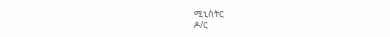ሚኒስትር
ዶ/ር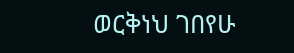ወርቅነህ ገበየሁ